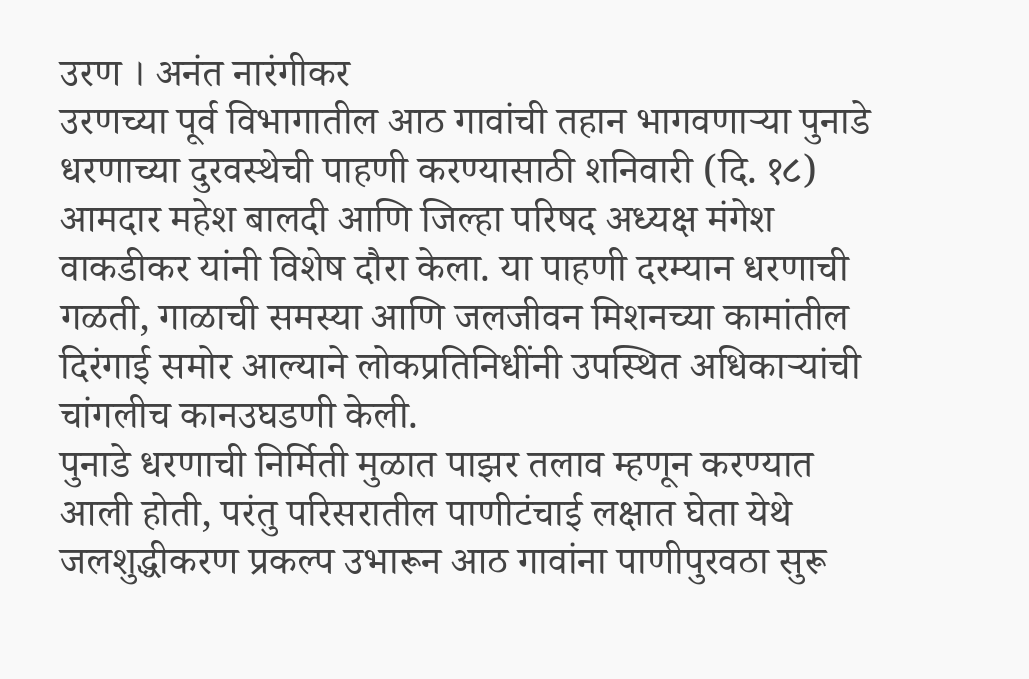उरण । अनंत नारंगीकर
उरणच्या पूर्व विभागातील आठ गावांची तहान भागवणाऱ्या पुनाडे धरणाच्या दुरवस्थेची पाहणी करण्यासाठी शनिवारी (दि. १८) आमदार महेश बालदी आणि जिल्हा परिषद अध्यक्ष मंगेश वाकडीकर यांनी विशेष दौरा केला. या पाहणी दरम्यान धरणाची गळती, गाळाची समस्या आणि जलजीवन मिशनच्या कामांतील दिरंगाई समोर आल्याने लोकप्रतिनिधींनी उपस्थित अधिकाऱ्यांची चांगलीच कानउघडणी केली.
पुनाडे धरणाची निर्मिती मुळात पाझर तलाव म्हणून करण्यात आली होती, परंतु परिसरातील पाणीटंचाई लक्षात घेता येथे जलशुद्धीकरण प्रकल्प उभारून आठ गावांना पाणीपुरवठा सुरू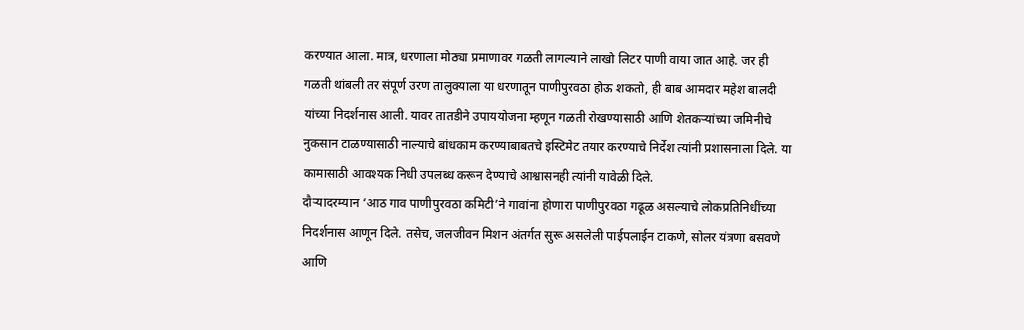करण्यात आला. मात्र, धरणाला मोठ्या प्रमाणावर गळती लागल्याने लाखो लिटर पाणी वाया जात आहे. जर ही गळती थांबली तर संपूर्ण उरण तालुक्याला या धरणातून पाणीपुरवठा होऊ शकतो, ही बाब आमदार महेश बालदी यांच्या निदर्शनास आली. यावर तातडीने उपाययोजना म्हणून गळती रोखण्यासाठी आणि शेतकऱ्यांच्या जमिनीचे नुकसान टाळण्यासाठी नाल्याचे बांधकाम करण्याबाबतचे इस्टिमेट तयार करण्याचे निर्देश त्यांनी प्रशासनाला दिले. या कामासाठी आवश्यक निधी उपलब्ध करून देण्याचे आश्वासनही त्यांनी यावेळी दिले.
दौऱ्यादरम्यान ‘आठ गाव पाणीपुरवठा कमिटी’ने गावांना होणारा पाणीपुरवठा गढूळ असल्याचे लोकप्रतिनिधींच्या निदर्शनास आणून दिले. तसेच, जलजीवन मिशन अंतर्गत सुरू असलेली पाईपलाईन टाकणे, सोलर यंत्रणा बसवणे आणि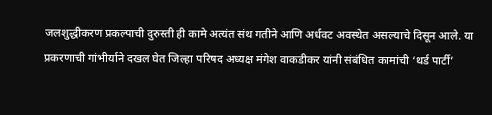जलशुद्धीकरण प्रकल्पाची दुरुस्ती ही कामे अत्यंत संथ गतीने आणि अर्धवट अवस्थेत असल्याचे दिसून आले. या प्रकरणाची गांभीर्याने दखल घेत जिल्हा परिषद अध्यक्ष मंगेश वाकडीकर यांनी संबंधित कामांची ‘थर्ड पार्टी’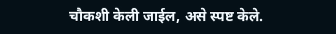चौकशी केली जाईल, असे स्पष्ट केले.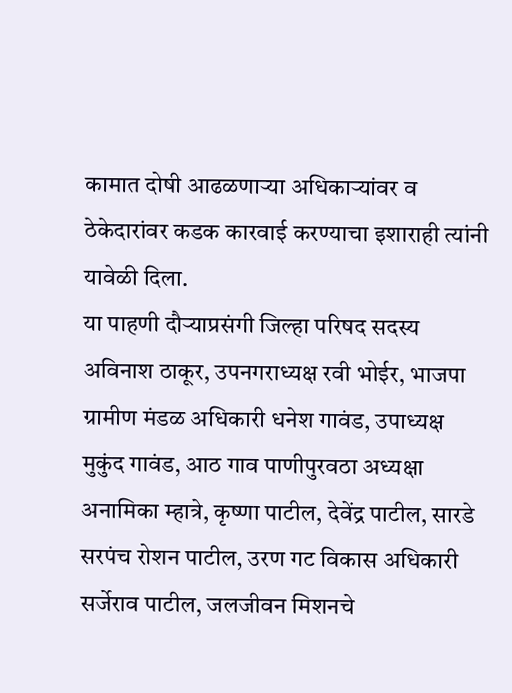कामात दोषी आढळणाऱ्या अधिकाऱ्यांवर व ठेकेदारांवर कडक कारवाई करण्याचा इशाराही त्यांनी यावेळी दिला.
या पाहणी दौऱ्याप्रसंगी जिल्हा परिषद सदस्य अविनाश ठाकूर, उपनगराध्यक्ष रवी भोईर, भाजपा ग्रामीण मंडळ अधिकारी धनेश गावंड, उपाध्यक्ष मुकुंद गावंड, आठ गाव पाणीपुरवठा अध्यक्षा अनामिका म्हात्रे, कृष्णा पाटील, देवेंद्र पाटील, सारडे सरपंच रोशन पाटील, उरण गट विकास अधिकारी सर्जेराव पाटील, जलजीवन मिशनचे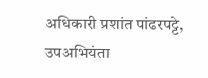अधिकारी प्रशांत पांढरपट्टे, उपअभियंता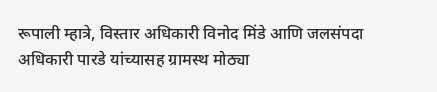रूपाली म्हात्रे, विस्तार अधिकारी विनोद मिंडे आणि जलसंपदा अधिकारी पारडे यांच्यासह ग्रामस्थ मोठ्या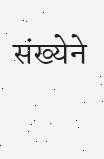संख्येने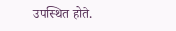उपस्थित होते.